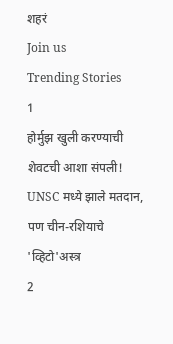शहरं
Join us
Trending Stories
1
होर्मुझ खुली करण्याची शेवटची आशा संपली! UNSC मध्ये झाले मतदान, पण चीन-रशियाचे 'व्हिटो'अस्त्र
2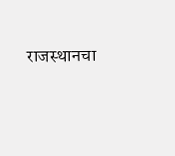राजस्थानचा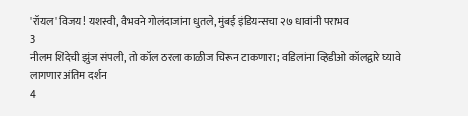'रॉयल' विजय! यशस्वी, वैभवने गोलंदाजांना धुतले, मुंबई इंडियन्सचा २७ धावांनी पराभव
3
नीलम शिंदेची झुंज संपली, तो कॉल ठरला काळीज चिरून टाकणारा; वडिलांना व्हिडीओ कॉलद्वारे घ्यावे लागणार अंतिम दर्शन
4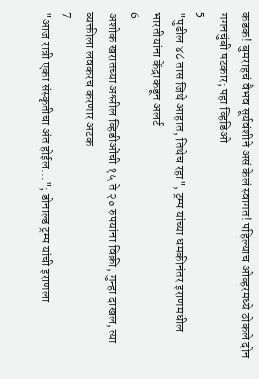कडक! बुमराहचं वैभव सूर्यवंशीने असं केलं स्वागत! पहिल्याच ओव्हरमध्ये ठोकले दोन गगनचुंबी षटकार; पहा व्हिडिओ
5
"पुढील ४८ तास जिथे आहात, तिथेच रहा", ट्रम्प यांच्या धमकीनंतर इराणमधील भारतीयांना केंद्राकडून अलर्ट
6
अशोक खरातच्या अश्लील व्हिडीओंची १५ ते २० रुपयांना विक्री, गुन्हा दाखल, त्या व्यक्तीला लवकरच करणार अटक
7
"आज रात्री एका संस्कृतीचा अंत होईल..."; डोनाल्ड ट्रम्प यांची इराणला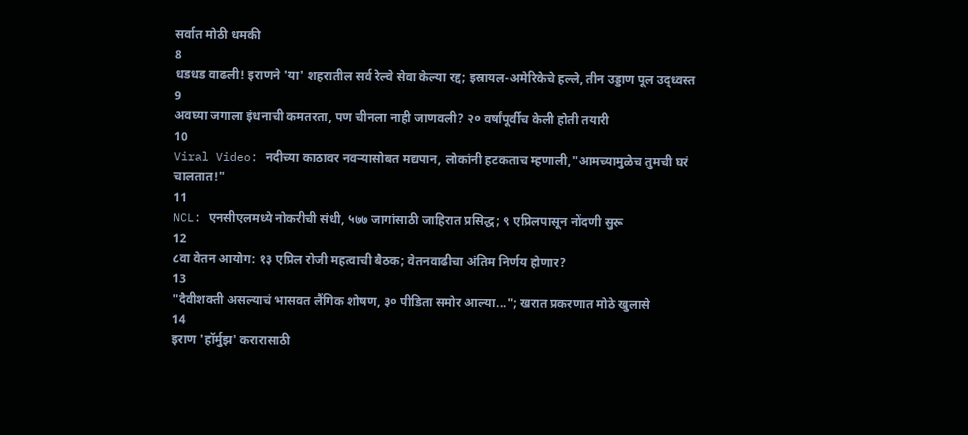सर्वात मोठी धमकी
8
धडधड वाढली! इराणने 'या' शहरातील सर्व रेल्वे सेवा केल्या रद्द; इस्रायल-अमेरिकेचे हल्ले, तीन उड्डाण पूल उद्ध्वस्त
9
अवघ्या जगाला इंधनाची कमतरता, पण चीनला नाही जाणवली? २० वर्षांपूर्वीच केली होती तयारी
10
Viral Video: नदीच्या काठावर नवऱ्यासोबत मद्यपान, लोकांनी हटकताच म्हणाली,"आमच्यामुळेच तुमची घरं चालतात!"
11
NCL: एनसीएलमध्ये नोकरीची संधी, ५७७ जागांसाठी जाहिरात प्रसिद्ध; ९ एप्रिलपासून नोंदणी सुरू
12
८वा वेतन आयोग: १३ एप्रिल रोजी महत्वाची बैठक; वेतनवाढीचा अंतिम निर्णय होणार?
13
"दैवीशक्ती असल्याचं भासवत लैंगिक शोषण, ३० पीडिता समोर आल्या..."; खरात प्रकरणात मोठे खुलासे
14
इराण 'हॉर्मुझ' करारासाठी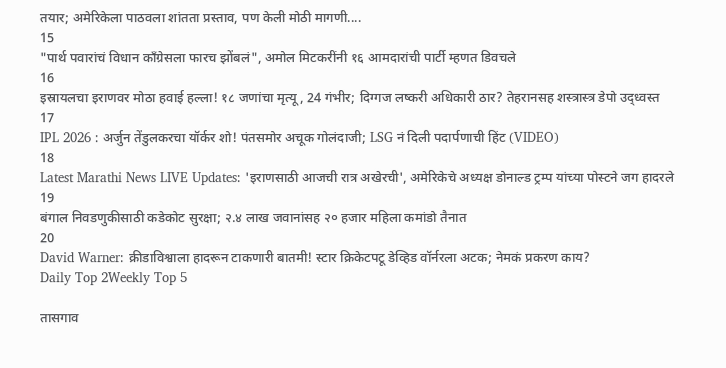तयार; अमेरिकेला पाठवला शांतता प्रस्ताव, पण केली मोठी मागणी....
15
"पार्थ पवारांचं विधान काँग्रेसला फारच झोंबलं", अमोल मिटकरींनी १६ आमदारांची पार्टी म्हणत डिवचले
16
इस्रायलचा इराणवर मोठा हवाई हल्ला! १८ जणांचा मृत्यू, 24 गंभीर; दिग्गज लष्करी अधिकारी ठार? तेहरानसह शस्त्रास्त्र डेपो उद्ध्वस्त
17
IPL 2026 : अर्जुन तेंडुलकरचा यॉर्कर शो! पंतसमोर अचूक गोलंदाजी; LSG नं दिली पदार्पणाची हिंट (VIDEO)
18
Latest Marathi News LIVE Updates: 'इराणसाठी आजची रात्र अखेरची', अमेरिकेचे अध्यक्ष डोनाल्ड ट्रम्प यांच्या पोस्टने जग हादरले
19
बंगाल निवडणुकीसाठी कडेकोट सुरक्षा; २.४ लाख जवानांसह २० हजार महिला कमांडो तैनात
20
David Warner: क्रीडाविश्वाला हादरून टाकणारी बातमी! स्टार क्रिकेटपटू डेव्हिड वॉर्नरला अटक; नेमकं प्रकरण काय?
Daily Top 2Weekly Top 5

तासगाव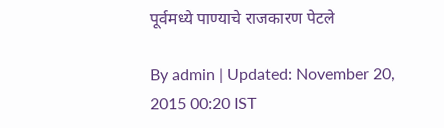पूर्वमध्ये पाण्याचे राजकारण पेटले

By admin | Updated: November 20, 2015 00:20 IST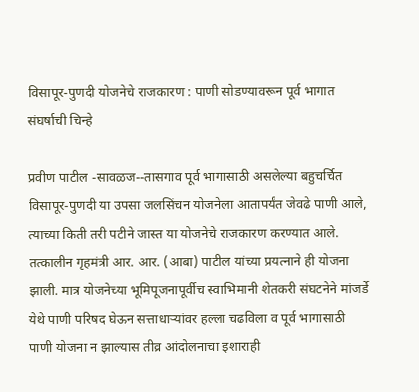विसापूर-पुणदी योजनेचे राजकारण : पाणी सोडण्यावरून पूर्व भागात संघर्षाची चिन्हे

प्रवीण पाटील -सावळज--तासगाव पूर्व भागासाठी असलेल्या बहुचर्चित विसापूर-पुणदी या उपसा जलसिंचन योजनेला आतापर्यंत जेवढे पाणी आले, त्याच्या किती तरी पटीने जास्त या योजनेचे राजकारण करण्यात आले. तत्कालीन गृहमंत्री आर. आर. (आबा) पाटील यांच्या प्रयत्नाने ही योजना झाली. मात्र योजनेच्या भूमिपूजनापूर्वीच स्वाभिमानी शेतकरी संघटनेने मांजर्डे येथे पाणी परिषद घेऊन सत्ताधाऱ्यांवर हल्ला चढविला व पूर्व भागासाठी पाणी योजना न झाल्यास तीव्र आंदोलनाचा इशाराही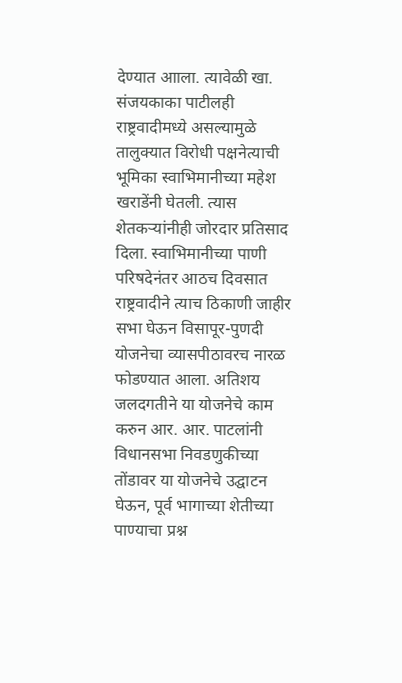देण्यात आाला. त्यावेळी खा. संजयकाका पाटीलही राष्ट्रवादीमध्ये असल्यामुळे तालुक्यात विरोधी पक्षनेत्याची भूमिका स्वाभिमानीच्या महेश खराडेंनी घेतली. त्यास शेतकऱ्यांनीही जोरदार प्रतिसाद दिला. स्वाभिमानीच्या पाणी परिषदेनंतर आठच दिवसात राष्ट्रवादीने त्याच ठिकाणी जाहीर सभा घेऊन विसापूर-पुणदी योजनेचा व्यासपीठावरच नारळ फोडण्यात आला. अतिशय जलदगतीने या योजनेचे काम करुन आर. आर. पाटलांनी विधानसभा निवडणुकीच्या तोंडावर या योजनेचे उद्घाटन घेऊन, पूर्व भागाच्या शेतीच्या पाण्याचा प्रश्न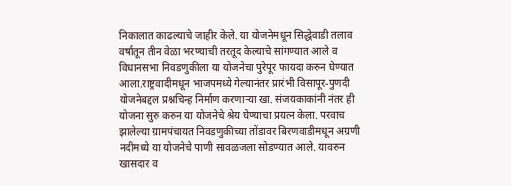निकालात काढल्याचे जाहीर केले. या योजनेमधून सिद्धेवाडी तलाव वर्षातून तीन वेळा भरण्याची तरतूद केल्याचे सांगण्यात आले व विधानसभा निवडणुकीला या योजनेचा पुरेपूर फायदा करुन घेण्यात आला.राष्ट्रवादीमधून भाजपमध्ये गेल्यानंतर प्रारंभी विसापूर-पुणदी योजनेबद्दल प्रश्नचिन्ह निर्माण करणाऱ्या खा. संजयकाकांनी नंतर ही योजना सुरु करुन या योजनेचे श्रेय घेण्याचा प्रयत्न केला. परवाच झालेल्या ग्रामपंचायत निवडणुकीच्या तोंडावर बिरणवाडीमधून अग्रणी नदीमध्ये या योजनेचे पाणी सावळजला सोडण्यात आले. यावरुन खासदार व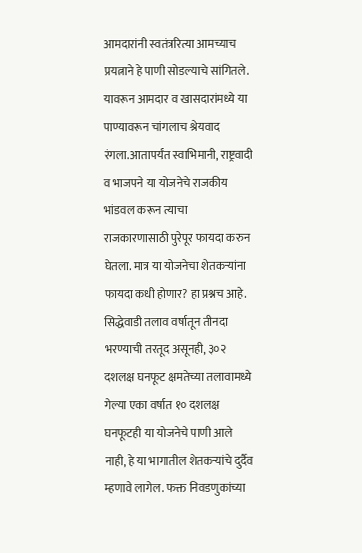आमदारांनी स्वतंत्ररित्या आमच्याच प्रयत्नाने हे पाणी सोडल्याचे सांगितले. यावरून आमदार व खासदारांमध्ये या पाण्यावरून चांगलाच श्रेयवाद रंगला.आतापर्यंत स्वाभिमानी, राष्ट्रवादी व भाजपने या योजनेचे राजकीय भांडवल करून त्याचा राजकारणासाठी पुरेपूर फायदा करुन घेतला. मात्र या योजनेचा शेतकऱ्यांना फायदा कधी होणार? हा प्रश्नच आहे. सिद्धेवाडी तलाव वर्षातून तीनदा भरण्याची तरतूद असूनही, ३०२ दशलक्ष घनफूट क्षमतेच्या तलावामध्ये गेल्या एका वर्षात १० दशलक्ष घनफूटही या योजनेचे पाणी आले नाही, हे या भागातील शेतकऱ्यांचे दुर्दैव म्हणावे लागेल. फक्त निवडणुकांच्या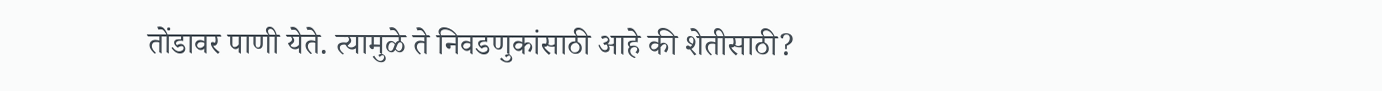तोंडावर पाणी येते. त्यामुळे ते निवडणुकांसाठी आहे की शेतीसाठी?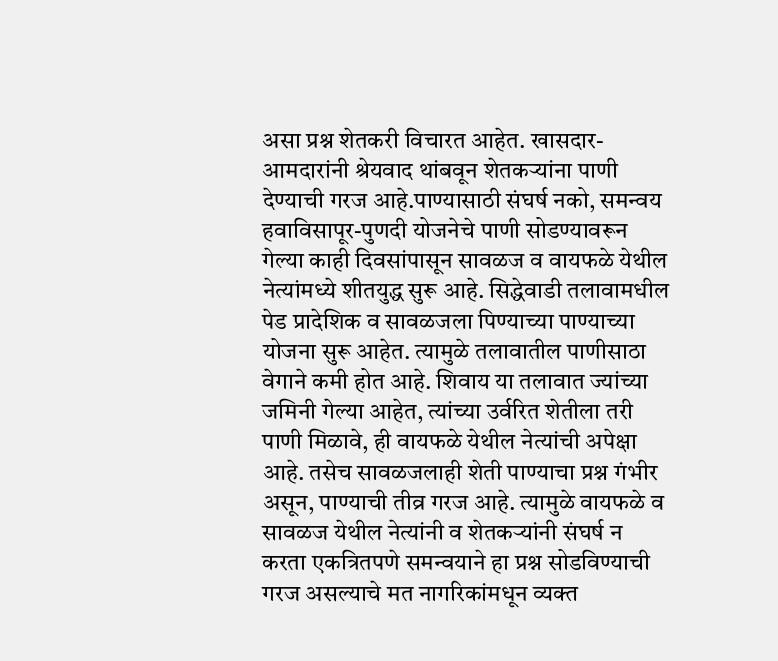असा प्रश्न शेतकरी विचारत आहेत. खासदार-आमदारांनी श्रेयवाद थांबवून शेतकऱ्यांना पाणी देण्याची गरज आहे.पाण्यासाठी संघर्ष नको, समन्वय हवाविसापूर-पुणदी योजनेचे पाणी सोडण्यावरून गेल्या काही दिवसांपासून सावळज व वायफळे येथील नेत्यांमध्ये शीतयुद्ध सुरू आहे. सिद्धेवाडी तलावामधील पेड प्रादेशिक व सावळजला पिण्याच्या पाण्याच्या योजना सुरू आहेत. त्यामुळे तलावातील पाणीसाठा वेगाने कमी होत आहे. शिवाय या तलावात ज्यांच्या जमिनी गेल्या आहेत, त्यांच्या उर्वरित शेतीला तरी पाणी मिळावे, ही वायफळे येथील नेत्यांची अपेक्षा आहे. तसेच सावळजलाही शेती पाण्याचा प्रश्न गंभीर असून, पाण्याची तीव्र गरज आहे. त्यामुळे वायफळे व सावळज येथील नेत्यांनी व शेतकऱ्यांनी संघर्ष न करता एकत्रितपणे समन्वयाने हा प्रश्न सोडविण्याची गरज असल्याचे मत नागरिकांमधून व्यक्त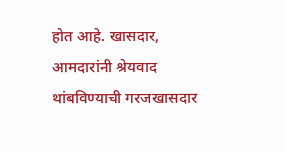होत आहे. खासदार, आमदारांनी श्रेयवाद थांबविण्याची गरजखासदार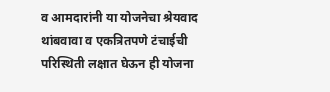व आमदारांनी या योजनेचा श्रेयवाद थांबवावा व एकत्रितपणे टंचाईची परिस्थिती लक्षात घेऊन ही योजना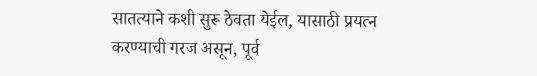सातत्याने कशी सुरू ठेवता येईल, यासाठी प्रयत्न करण्याची गरज असून, पूर्व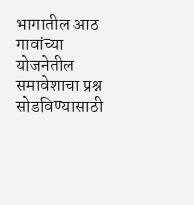भागातील आठ गावांच्या योजनेतील समावेशाचा प्रश्न सोडविण्यासाठी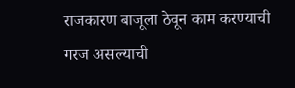राजकारण बाजूला ठेवून काम करण्याची गरज असल्याची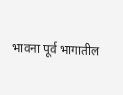भावना पूर्व भागातील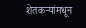शेतकऱ्यांमधून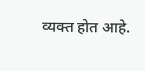व्यक्त होत आहे.